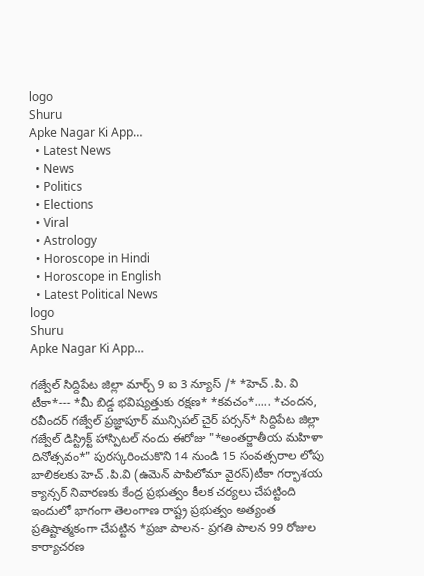logo
Shuru
Apke Nagar Ki App…
  • Latest News
  • News
  • Politics
  • Elections
  • Viral
  • Astrology
  • Horoscope in Hindi
  • Horoscope in English
  • Latest Political News
logo
Shuru
Apke Nagar Ki App…

గజ్వేల్ సిద్దిపేట జిల్లా మార్చ్ 9 ఐ 3 న్యూస్ /* *హెచ్ .పి. వి టీకా*--- *మీ బిడ్డ భవిష్యత్తుకు రక్షణ* *కవచం*..... *చందన, రవీందర్ గజ్వేల్ ప్రజ్ఞాపూర్ మున్సిపల్ చైర్ పర్సన్* సిద్దిపేట జిల్లా గజ్వేల్ డిస్ట్రిక్ట్ హాస్పిటల్ నందు ఈరోజు "*అంతర్జాతీయ మహిళా దినోత్సవం*" పురస్కరించుకొని 14 నుండి 15 సంవత్సరాల లోపు బాలికలకు హెచ్ .పి.వి (ఉమెన్ పాపిలోమా వైరస్)టీకా గర్భాశయ క్యాన్సర్ నివారణకు కేంద్ర ప్రభుత్వం కీలక చర్యలు చేపట్టింది ఇందులో భాగంగా తెలంగాణ రాష్ట్ర ప్రభుత్వం అత్యంత ప్రతిష్టాత్మకంగా చేపట్టిన *ప్రజా పాలన- ప్రగతి పాలన 99 రోజుల కార్యాచరణ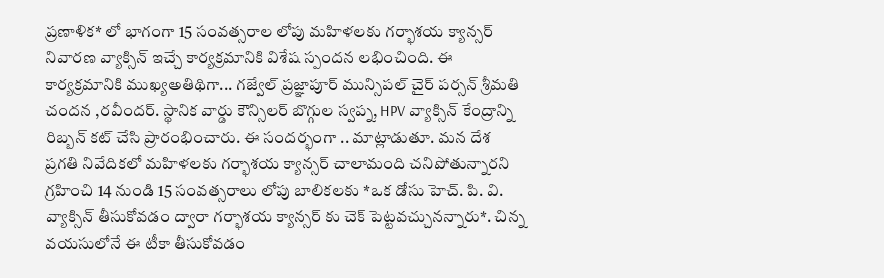ప్రణాళిక* లో భాగంగా 15 సంవత్సరాల లోపు మహిళలకు గర్భాశయ క్యాన్సర్ నివారణ వ్యాక్సిన్ ఇచ్చే కార్యక్రమానికి విశేష స్పందన లభించింది. ఈ కార్యక్రమానికి ముఖ్యఅతిథిగా... గజ్వేల్ ప్రజ్ఞాపూర్ మున్సిపల్ చైర్ పర్సన్ శ్రీమతి చందన ,రవీందర్. స్థానిక వార్డు కౌన్సిలర్ బొగ్గుల స్వప్న, HPV వ్యాక్సిన్ కేంద్రాన్ని రిబ్బన్ కట్ చేసి ప్రారంభించారు. ఈ సందర్భంగా .. మాట్లాడుతూ. మన దేశ ప్రగతి నివేదికలో మహిళలకు గర్భాశయ క్యాన్సర్ చాలామంది చనిపోతున్నారని గ్రహించి 14 నుండి 15 సంవత్సరాలు లోపు బాలికలకు *ఒక డోసు హెచ్. పి. వి. వ్యాక్సిన్ తీసుకోవడం ద్వారా గర్భాశయ క్యాన్సర్ కు చెక్ పెట్టవచ్చునన్నారు*. చిన్న వయసులోనే ఈ టీకా తీసుకోవడం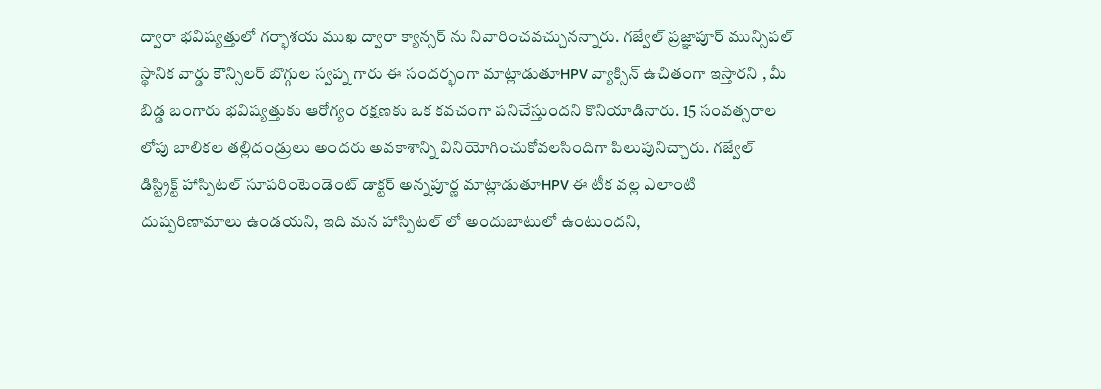ద్వారా భవిష్యత్తులో గర్భాశయ ముఖ ద్వారా క్యాన్సర్ ను నివారించవచ్చునన్నారు. గజ్వేల్ ప్రజ్ఞాపూర్ మున్సిపల్ స్థానిక వార్డు కౌన్సిలర్ బొగ్గుల స్వప్న గారు ఈ సందర్భంగా మాట్లాడుతూHPV వ్యాక్సిన్ ఉచితంగా ఇస్తారని , మీ బిడ్డ బంగారు భవిష్యత్తుకు ఆరోగ్యం రక్షణకు ఒక కవచంగా పనిచేస్తుందని కొనియాడినారు. 15 సంవత్సరాల లోపు బాలికల తల్లిదండ్రులు అందరు అవకాశాన్ని వినియోగించుకోవలసిందిగా పిలుపునిచ్చారు. గజ్వేల్ డిస్ట్రిక్ట్ హాస్పిటల్ సూపరింటెండెంట్ డాక్టర్ అన్నపూర్ణ మాట్లాడుతూHPV ఈ టీక వల్ల ఎలాంటి దుష్పరిణామాలు ఉండయని, ఇది మన హాస్పిటల్ లో అందుబాటులో ఉంటుందని,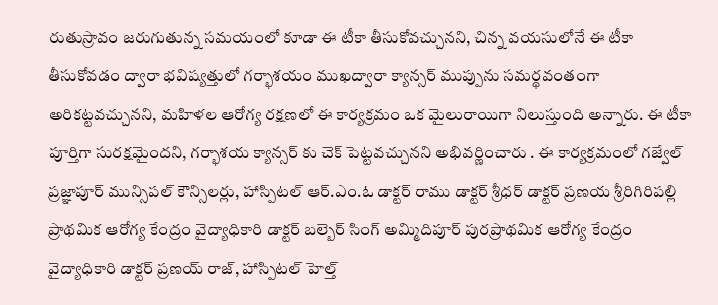రుతుస్రావం జరుగుతున్న సమయంలో కూడా ఈ టీకా తీసుకోవచ్చునని, చిన్న వయసులోనే ఈ టీకా తీసుకోవడం ద్వారా భవిష్యత్తులో గర్భాశయం ముఖద్వారా క్యాన్సర్ ముప్పును సమర్థవంతంగా అరికట్టవచ్చునని, మహిళల ఆరోగ్య రక్షణలో ఈ కార్యక్రమం ఒక మైలురాయిగా నిలుస్తుంది అన్నారు. ఈ టీకా పూర్తిగా సురక్షమైందని, గర్భాశయ క్యాన్సర్ కు చెక్ పెట్టవచ్చునని అభివర్ణించారు . ఈ కార్యక్రమంలో గజ్వేల్ ప్రజ్ఞాపూర్ మున్సిపల్ కౌన్సిలర్లు, హాస్పిటల్ ఆర్.ఎం.ఓ డాక్టర్ రాము డాక్టర్ శ్రీధర్ డాక్టర్ ప్రణయ శ్రీరిగిరిపల్లి ప్రాథమిక ఆరోగ్య కేంద్రం వైద్యాధికారి డాక్టర్ బల్బెర్ సింగ్ అమ్మిదిపూర్ పురప్రాథమిక ఆరోగ్య కేంద్రం వైద్యాధికారి డాక్టర్ ప్రణయ్ రాజ్, హాస్పిటల్ హెల్త్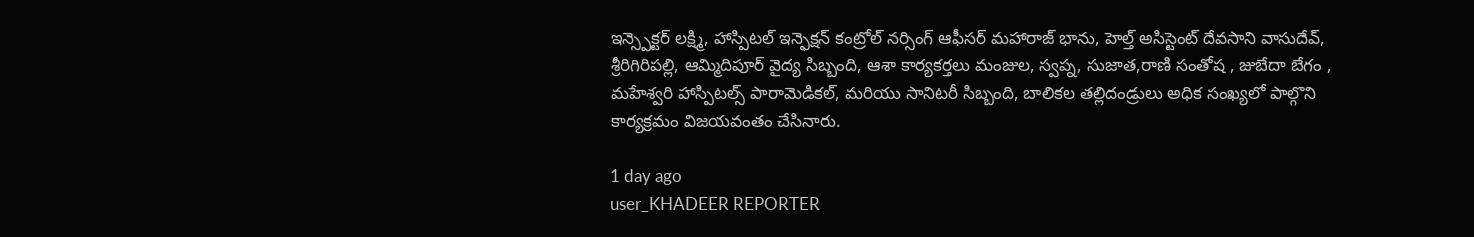ఇన్స్పెక్టర్ లక్ష్మి, హాస్పిటల్ ఇన్ఫెక్షన్ కంట్రోల్ నర్సింగ్ ఆఫీసర్ మహారాజ్ భాను, హెల్త్ అసిస్టెంట్ దేవసాని వాసుదేవ్, శ్రీరిగిరిపల్లి, ఆమ్మిదిపూర్ వైద్య సిబ్బంది, ఆశా కార్యకర్తలు మంజుల, స్వప్న, సుజాత,రాణి సంతోష , జుబేదా బేగం , మహేశ్వరి హాస్పిటల్స్ పారామెడికల్, మరియు సానిటరీ సిబ్బంది, బాలికల తల్లిదండ్రులు అధిక సంఖ్యలో పాల్గొని కార్యక్రమం విజయవంతం చేసినారు.

1 day ago
user_KHADEER REPORTER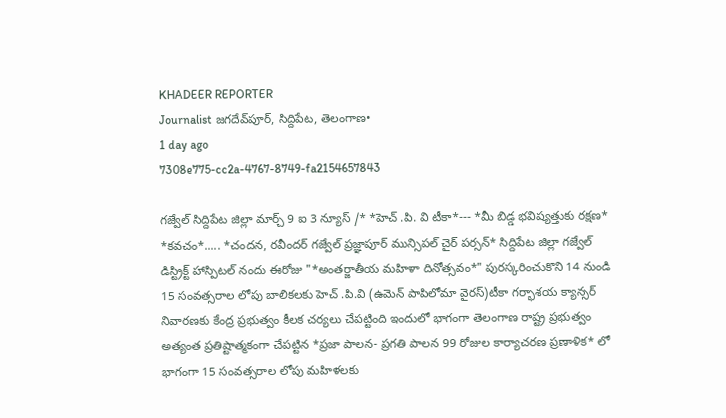KHADEER REPORTER
Journalist జగదేవ్‌పూర్, సిద్దిపేట, తెలంగాణ•
1 day ago
7308e775-cc2a-4767-8749-fa2154657843

గజ్వేల్ సిద్దిపేట జిల్లా మార్చ్ 9 ఐ 3 న్యూస్ /* *హెచ్ .పి. వి టీకా*--- *మీ బిడ్డ భవిష్యత్తుకు రక్షణ* *కవచం*..... *చందన, రవీందర్ గజ్వేల్ ప్రజ్ఞాపూర్ మున్సిపల్ చైర్ పర్సన్* సిద్దిపేట జిల్లా గజ్వేల్ డిస్ట్రిక్ట్ హాస్పిటల్ నందు ఈరోజు "*అంతర్జాతీయ మహిళా దినోత్సవం*" పురస్కరించుకొని 14 నుండి 15 సంవత్సరాల లోపు బాలికలకు హెచ్ .పి.వి (ఉమెన్ పాపిలోమా వైరస్)టీకా గర్భాశయ క్యాన్సర్ నివారణకు కేంద్ర ప్రభుత్వం కీలక చర్యలు చేపట్టింది ఇందులో భాగంగా తెలంగాణ రాష్ట్ర ప్రభుత్వం అత్యంత ప్రతిష్టాత్మకంగా చేపట్టిన *ప్రజా పాలన- ప్రగతి పాలన 99 రోజుల కార్యాచరణ ప్రణాళిక* లో భాగంగా 15 సంవత్సరాల లోపు మహిళలకు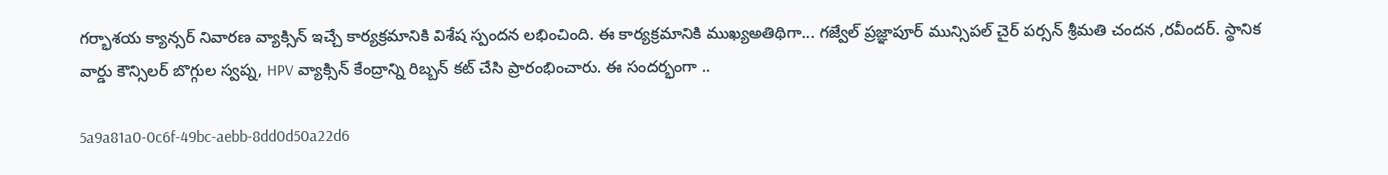గర్భాశయ క్యాన్సర్ నివారణ వ్యాక్సిన్ ఇచ్చే కార్యక్రమానికి విశేష స్పందన లభించింది. ఈ కార్యక్రమానికి ముఖ్యఅతిథిగా... గజ్వేల్ ప్రజ్ఞాపూర్ మున్సిపల్ చైర్ పర్సన్ శ్రీమతి చందన ,రవీందర్. స్థానిక వార్డు కౌన్సిలర్ బొగ్గుల స్వప్న, HPV వ్యాక్సిన్ కేంద్రాన్ని రిబ్బన్ కట్ చేసి ప్రారంభించారు. ఈ సందర్భంగా ..

5a9a81a0-0c6f-49bc-aebb-8dd0d50a22d6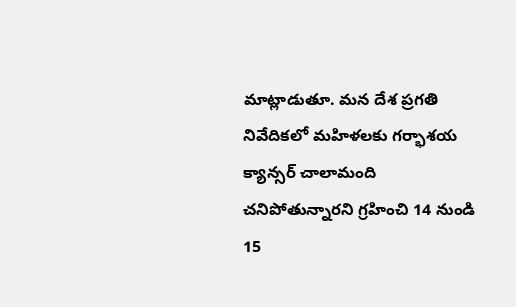మాట్లాడుతూ. మన దేశ ప్రగతి నివేదికలో మహిళలకు గర్భాశయ క్యాన్సర్ చాలామంది చనిపోతున్నారని గ్రహించి 14 నుండి 15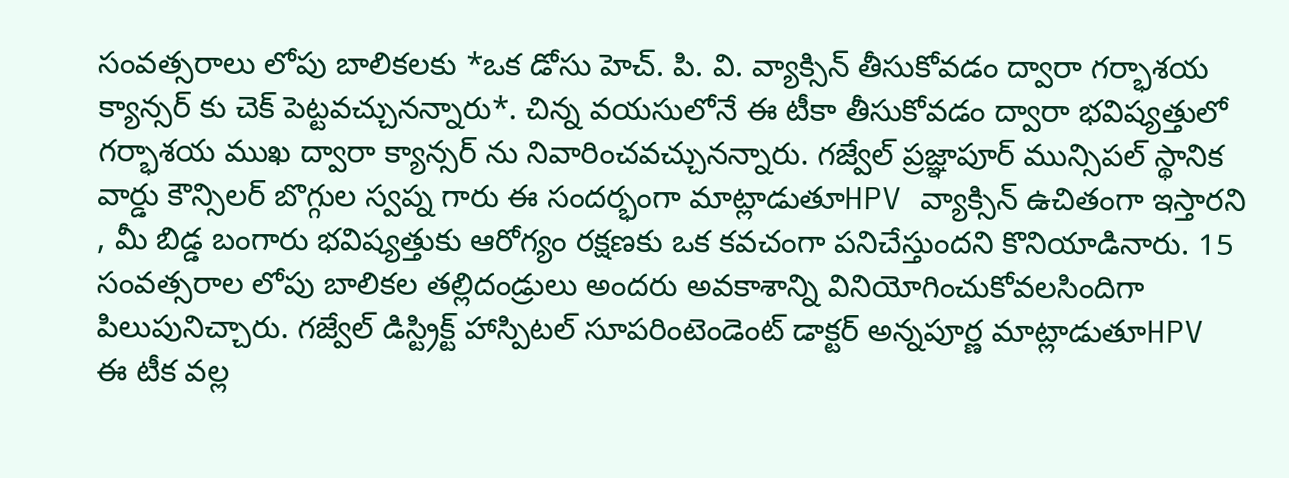సంవత్సరాలు లోపు బాలికలకు *ఒక డోసు హెచ్. పి. వి. వ్యాక్సిన్ తీసుకోవడం ద్వారా గర్భాశయ క్యాన్సర్ కు చెక్ పెట్టవచ్చునన్నారు*. చిన్న వయసులోనే ఈ టీకా తీసుకోవడం ద్వారా భవిష్యత్తులో గర్భాశయ ముఖ ద్వారా క్యాన్సర్ ను నివారించవచ్చునన్నారు. గజ్వేల్ ప్రజ్ఞాపూర్ మున్సిపల్ స్థానిక వార్డు కౌన్సిలర్ బొగ్గుల స్వప్న గారు ఈ సందర్భంగా మాట్లాడుతూHPV వ్యాక్సిన్ ఉచితంగా ఇస్తారని , మీ బిడ్డ బంగారు భవిష్యత్తుకు ఆరోగ్యం రక్షణకు ఒక కవచంగా పనిచేస్తుందని కొనియాడినారు. 15 సంవత్సరాల లోపు బాలికల తల్లిదండ్రులు అందరు అవకాశాన్ని వినియోగించుకోవలసిందిగా పిలుపునిచ్చారు. గజ్వేల్ డిస్ట్రిక్ట్ హాస్పిటల్ సూపరింటెండెంట్ డాక్టర్ అన్నపూర్ణ మాట్లాడుతూHPV ఈ టీక వల్ల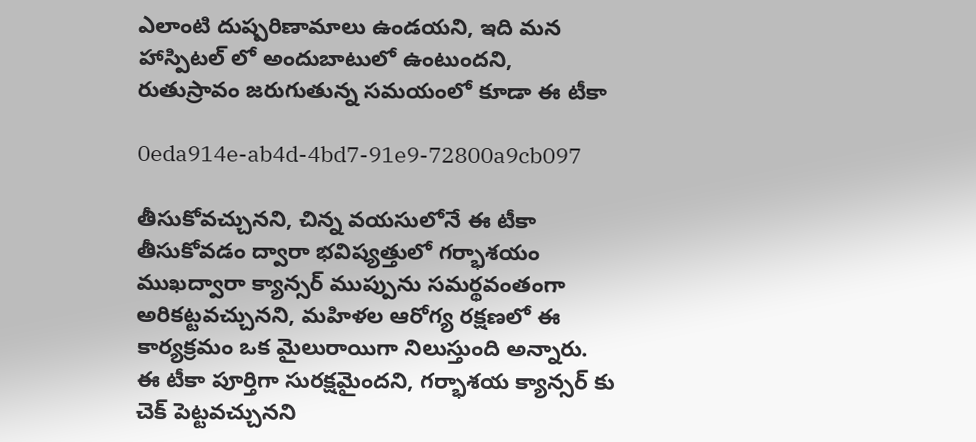ఎలాంటి దుష్పరిణామాలు ఉండయని, ఇది మన హాస్పిటల్ లో అందుబాటులో ఉంటుందని, రుతుస్రావం జరుగుతున్న సమయంలో కూడా ఈ టీకా

0eda914e-ab4d-4bd7-91e9-72800a9cb097

తీసుకోవచ్చునని, చిన్న వయసులోనే ఈ టీకా తీసుకోవడం ద్వారా భవిష్యత్తులో గర్భాశయం ముఖద్వారా క్యాన్సర్ ముప్పును సమర్థవంతంగా అరికట్టవచ్చునని, మహిళల ఆరోగ్య రక్షణలో ఈ కార్యక్రమం ఒక మైలురాయిగా నిలుస్తుంది అన్నారు. ఈ టీకా పూర్తిగా సురక్షమైందని, గర్భాశయ క్యాన్సర్ కు చెక్ పెట్టవచ్చునని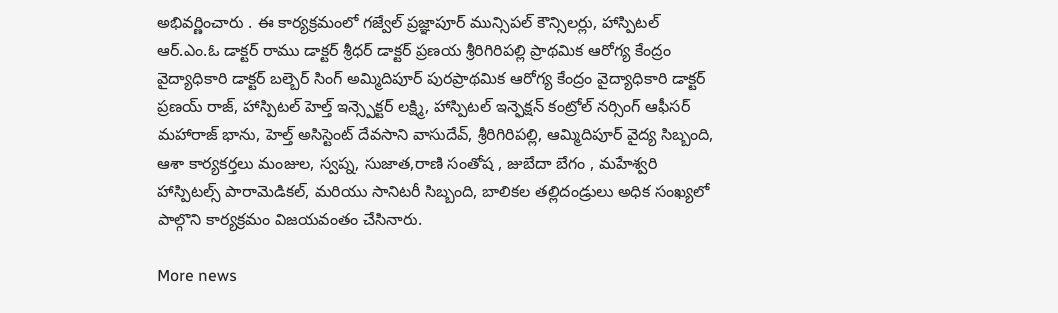అభివర్ణించారు . ఈ కార్యక్రమంలో గజ్వేల్ ప్రజ్ఞాపూర్ మున్సిపల్ కౌన్సిలర్లు, హాస్పిటల్ ఆర్.ఎం.ఓ డాక్టర్ రాము డాక్టర్ శ్రీధర్ డాక్టర్ ప్రణయ శ్రీరిగిరిపల్లి ప్రాథమిక ఆరోగ్య కేంద్రం వైద్యాధికారి డాక్టర్ బల్బెర్ సింగ్ అమ్మిదిపూర్ పురప్రాథమిక ఆరోగ్య కేంద్రం వైద్యాధికారి డాక్టర్ ప్రణయ్ రాజ్, హాస్పిటల్ హెల్త్ ఇన్స్పెక్టర్ లక్ష్మి, హాస్పిటల్ ఇన్ఫెక్షన్ కంట్రోల్ నర్సింగ్ ఆఫీసర్ మహారాజ్ భాను, హెల్త్ అసిస్టెంట్ దేవసాని వాసుదేవ్, శ్రీరిగిరిపల్లి, ఆమ్మిదిపూర్ వైద్య సిబ్బంది, ఆశా కార్యకర్తలు మంజుల, స్వప్న, సుజాత,రాణి సంతోష , జుబేదా బేగం , మహేశ్వరి హాస్పిటల్స్ పారామెడికల్, మరియు సానిటరీ సిబ్బంది, బాలికల తల్లిదండ్రులు అధిక సంఖ్యలో పాల్గొని కార్యక్రమం విజయవంతం చేసినారు.

More news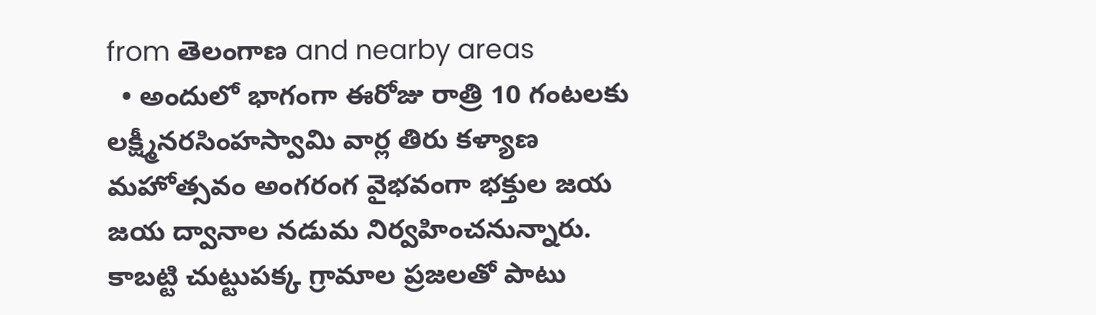from తెలంగాణ and nearby areas
  • అందులో భాగంగా ఈరోజు రాత్రి 10 గంటలకు లక్ష్మీనరసింహస్వామి వార్ల తిరు కళ్యాణ మహోత్సవం అంగరంగ వైభవంగా భక్తుల జయ జయ ద్వానాల నడుమ నిర్వహించనున్నారు. కాబట్టి చుట్టుపక్క గ్రామాల ప్రజలతో పాటు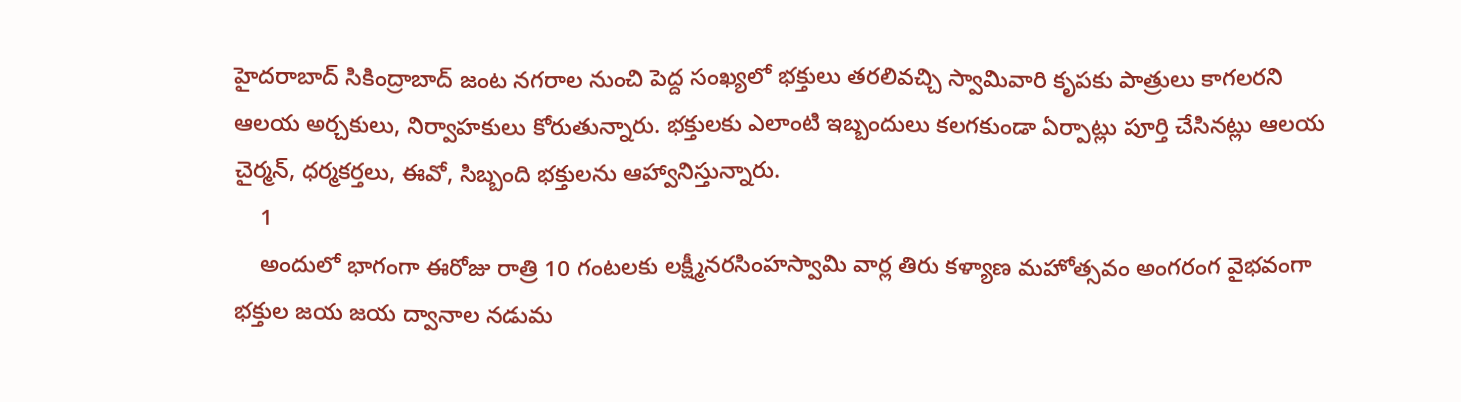హైదరాబాద్ సికింద్రాబాద్ జంట నగరాల నుంచి పెద్ద సంఖ్యలో భక్తులు తరలివచ్చి స్వామివారి కృపకు పాత్రులు కాగలరని ఆలయ అర్చకులు, నిర్వాహకులు కోరుతున్నారు. భక్తులకు ఎలాంటి ఇబ్బందులు కలగకుండా ఏర్పాట్లు పూర్తి చేసినట్లు ఆలయ చైర్మన్, ధర్మకర్తలు, ఈవో, సిబ్బంది భక్తులను ఆహ్వానిస్తున్నారు.
    1
    అందులో భాగంగా ఈరోజు రాత్రి 10 గంటలకు లక్ష్మీనరసింహస్వామి వార్ల తిరు కళ్యాణ మహోత్సవం అంగరంగ వైభవంగా భక్తుల జయ జయ ద్వానాల నడుమ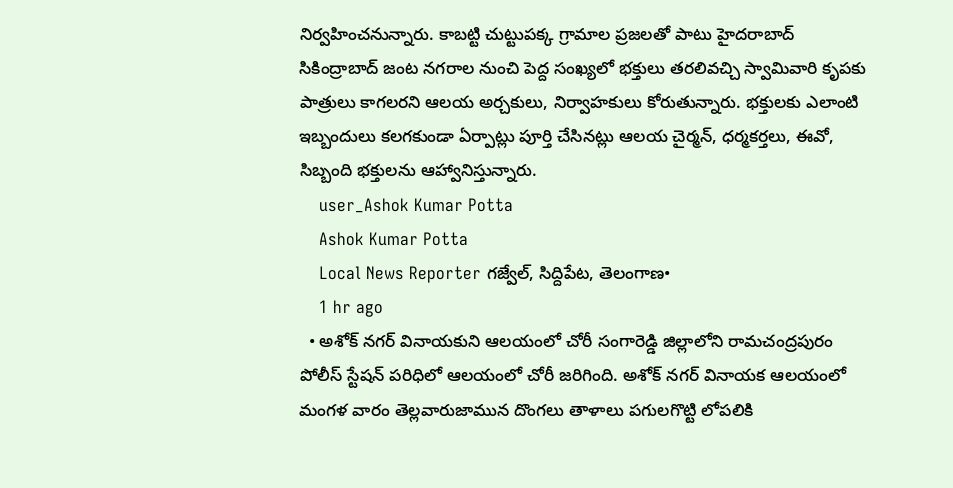నిర్వహించనున్నారు. కాబట్టి చుట్టుపక్క గ్రామాల ప్రజలతో పాటు హైదరాబాద్ సికింద్రాబాద్ జంట నగరాల నుంచి పెద్ద సంఖ్యలో భక్తులు తరలివచ్చి స్వామివారి కృపకు పాత్రులు కాగలరని ఆలయ అర్చకులు, నిర్వాహకులు కోరుతున్నారు. భక్తులకు ఎలాంటి ఇబ్బందులు కలగకుండా ఏర్పాట్లు పూర్తి చేసినట్లు ఆలయ చైర్మన్, ధర్మకర్తలు, ఈవో, సిబ్బంది భక్తులను ఆహ్వానిస్తున్నారు.
    user_Ashok Kumar Potta
    Ashok Kumar Potta
    Local News Reporter గజ్వేల్, సిద్దిపేట, తెలంగాణ•
    1 hr ago
  • అశోక్ నగర్ వినాయకుని ఆలయంలో చోరీ సంగారెడ్డి జిల్లాలోని రామచంద్రపురం పోలీస్ స్టేషన్ పరిధిలో ఆలయంలో చోరీ జరిగింది. అశోక్ నగర్ వినాయక ఆలయంలో మంగళ వారం తెల్లవారుజామున దొంగలు తాళాలు పగులగొట్టి లోపలికి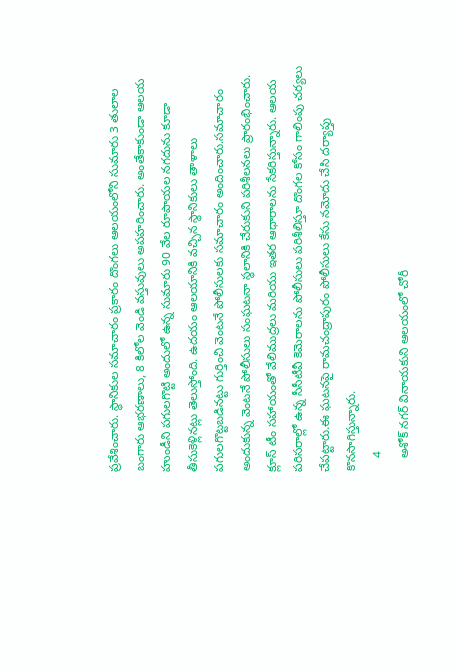ప్రవేశించారు. స్థానికుల సమాచారం ప్రకారం దొంగలు ఆలయంలోని సుమారు 3 తులాల బంగారు ఆభరణాలు, 8 కిలోల వెండి వస్తువులు అపహరించారు. అంతేకాకుండా ఆలయ హుండీని పగులగొట్టి అందులో ఉన్న సుమారు 90 వేల రూపాయల నగదును కూడా తీసుకెళ్లినట్లు తెలుస్తోంది. ఉదయం ఆలయానికి వచ్చిన స్థానికులు తాళాలు పగులగొట్టబడినట్టు గుర్తించి వెంటనే పోలీసులకు సమాచారం అందించారు.సమాచారం అందుకున్న వెంటనే పోలీసులు సంఘటనా స్థలానికి చేరుకుని పరిశీలనలు ప్రారంభించారు. క్లూస్ టీం సహాయంతో వేలిముద్రలు మరియు ఇతర ఆధారాలను సేకరిస్తున్నారు. ఆలయ పరిసరాల్లో ఉన్న సీసీటీవీ కెమెరాలను పోలీసులు పరిశీలిస్తూ దొంగల కోసం గాలింపు చర్యలు చేపట్టారు.ఈ ఘటనపై రామచంద్రాపురం పోలీసులు కేసు నమోదు చేసి దర్యాప్తు కొనసాగిస్తున్నారు.
    4
    అశోక్ నగర్ వినాయకుని ఆలయంలో చోరీ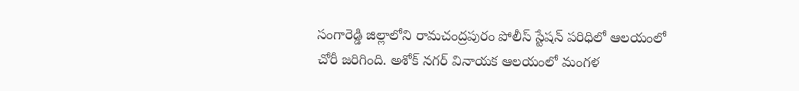సంగారెడ్డి జిల్లాలోని రామచంద్రపురం పోలీస్ స్టేషన్ పరిధిలో ఆలయంలో చోరీ జరిగింది. అశోక్ నగర్ వినాయక ఆలయంలో మంగళ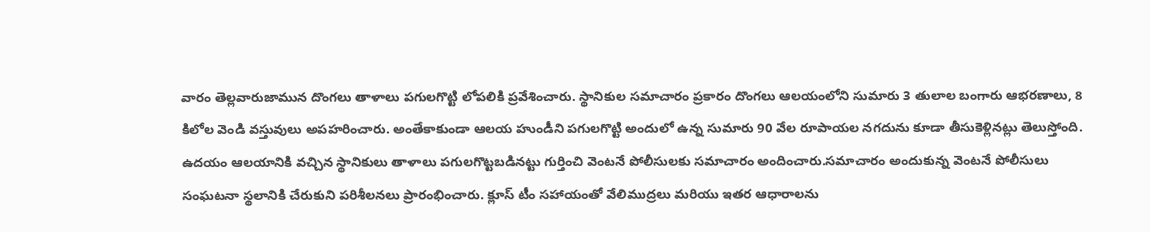వారం తెల్లవారుజామున దొంగలు తాళాలు పగులగొట్టి లోపలికి ప్రవేశించారు. స్థానికుల సమాచారం ప్రకారం దొంగలు ఆలయంలోని సుమారు 3 తులాల బంగారు ఆభరణాలు, 8 కిలోల వెండి వస్తువులు అపహరించారు. అంతేకాకుండా ఆలయ హుండీని పగులగొట్టి అందులో ఉన్న సుమారు 90 వేల రూపాయల నగదును కూడా తీసుకెళ్లినట్లు తెలుస్తోంది. ఉదయం ఆలయానికి వచ్చిన స్థానికులు తాళాలు పగులగొట్టబడినట్టు గుర్తించి వెంటనే పోలీసులకు సమాచారం అందించారు.సమాచారం అందుకున్న వెంటనే పోలీసులు సంఘటనా స్థలానికి చేరుకుని పరిశీలనలు ప్రారంభించారు. క్లూస్ టీం సహాయంతో వేలిముద్రలు మరియు ఇతర ఆధారాలను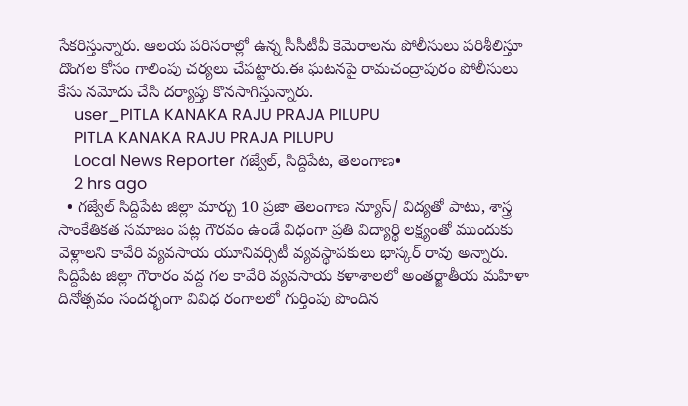సేకరిస్తున్నారు. ఆలయ పరిసరాల్లో ఉన్న సీసీటీవీ కెమెరాలను పోలీసులు పరిశీలిస్తూ దొంగల కోసం గాలింపు చర్యలు చేపట్టారు.ఈ ఘటనపై రామచంద్రాపురం పోలీసులు కేసు నమోదు చేసి దర్యాప్తు కొనసాగిస్తున్నారు.
    user_PITLA KANAKA RAJU PRAJA PILUPU
    PITLA KANAKA RAJU PRAJA PILUPU
    Local News Reporter గజ్వేల్, సిద్దిపేట, తెలంగాణ•
    2 hrs ago
  • గజ్వేల్ సిద్దిపేట జిల్లా మార్చు 10 ప్రజా తెలంగాణ న్యూస్/ విద్యతో పాటు, శాస్త్ర సాంకేతికత సమాజం పట్ల గౌరవం ఉండే విధంగా ప్రతి విద్యార్థి లక్ష్యంతో ముందుకు వెళ్లాలని కావేరి వ్యవసాయ యూనివర్సిటీ వ్యవస్థాపకులు భాస్కర్ రావు అన్నారు. సిద్దిపేట జిల్లా గౌరారం వద్ద గల కావేరి వ్యవసాయ కళాశాలలో అంతర్జాతీయ మహిళా దినోత్సవం సందర్భంగా వివిధ రంగాలలో గుర్తింపు పొందిన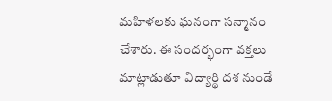మహిళలకు ఘనంగా సన్మానం చేశారు. ఈ సందర్భంగా వక్తలు మాట్లాడుతూ విద్యార్థి దశ నుండే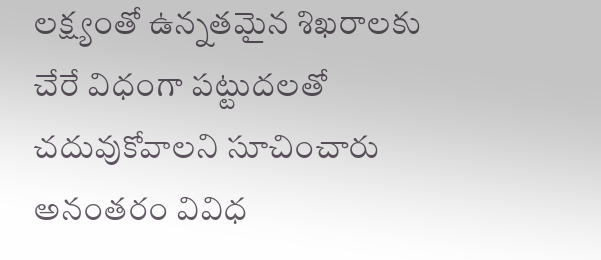లక్ష్యంతో ఉన్నతమైన శిఖరాలకు చేరే విధంగా పట్టుదలతో చదువుకోవాలని సూచించారు అనంతరం వివిధ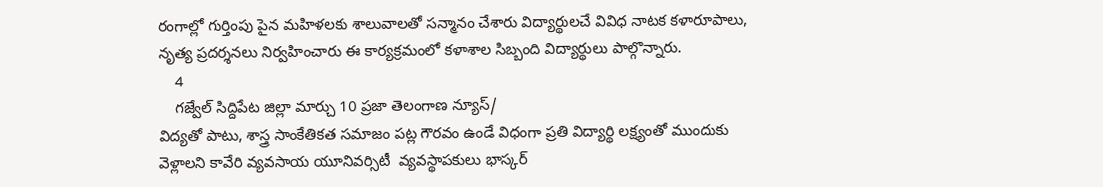రంగాల్లో గుర్తింపు పైన మహిళలకు శాలువాలతో సన్మానం చేశారు విద్యార్థులచే వివిధ నాటక కళారూపాలు, నృత్య ప్రదర్శనలు నిర్వహించారు ఈ కార్యక్రమంలో కళాశాల సిబ్బంది విద్యార్థులు పాల్గొన్నారు.
    4
    గజ్వేల్ సిద్దిపేట జిల్లా మార్చు 10 ప్రజా తెలంగాణ న్యూస్/
విద్యతో పాటు, శాస్త్ర సాంకేతికత సమాజం పట్ల గౌరవం ఉండే విధంగా ప్రతి విద్యార్థి లక్ష్యంతో ముందుకు వెళ్లాలని కావేరి వ్యవసాయ యూనివర్సిటీ  వ్యవస్థాపకులు భాస్కర్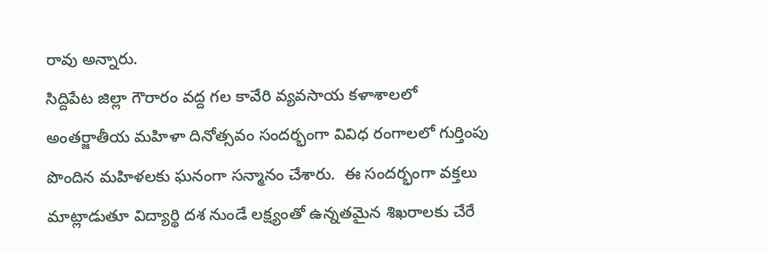రావు అన్నారు.
సిద్దిపేట జిల్లా గౌరారం వద్ద గల కావేరి వ్యవసాయ కళాశాలలో అంతర్జాతీయ మహిళా దినోత్సవం సందర్భంగా వివిధ రంగాలలో గుర్తింపు పొందిన మహిళలకు ఘనంగా సన్మానం చేశారు.  ఈ సందర్భంగా వక్తలు మాట్లాడుతూ విద్యార్థి దశ నుండే లక్ష్యంతో ఉన్నతమైన శిఖరాలకు చేరే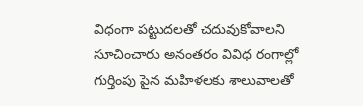విధంగా పట్టుదలతో చదువుకోవాలని సూచించారు అనంతరం వివిధ రంగాల్లో గుర్తింపు పైన మహిళలకు శాలువాలతో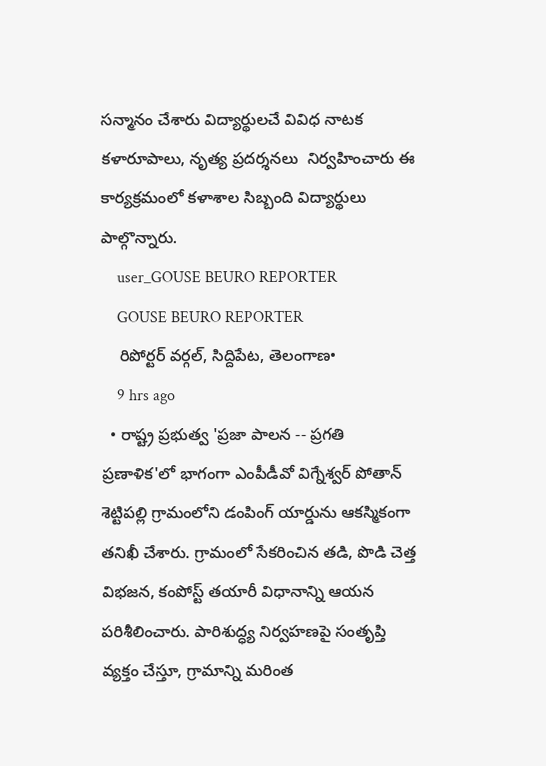సన్మానం చేశారు విద్యార్థులచే వివిధ నాటక కళారూపాలు, నృత్య ప్రదర్శనలు  నిర్వహించారు ఈ కార్యక్రమంలో కళాశాల సిబ్బంది విద్యార్థులు పాల్గొన్నారు.
    user_GOUSE BEURO REPORTER
    GOUSE BEURO REPORTER
    రిపోర్టర్ వర్గల్, సిద్దిపేట, తెలంగాణ•
    9 hrs ago
  • రాష్ట్ర ప్రభుత్వ 'ప్రజా పాలన -- ప్రగతి ప్రణాళిక'లో భాగంగా ఎంపీడీవో విగ్నేశ్వర్ పోతాన్ శెట్టిపల్లి గ్రామంలోని డంపింగ్ యార్డును ఆకస్మికంగా తనిఖీ చేశారు. గ్రామంలో సేకరించిన తడి, పొడి చెత్త విభజన, కంపోస్ట్ తయారీ విధానాన్ని ఆయన పరిశీలించారు. పారిశుద్ధ్య నిర్వహణపై సంతృప్తి వ్యక్తం చేస్తూ, గ్రామాన్ని మరింత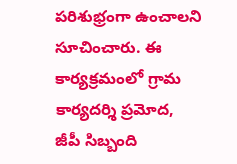పరిశుభ్రంగా ఉంచాలని సూచించారు. ఈ కార్యక్రమంలో గ్రామ కార్యదర్శి ప్రమోద, జీపీ సిబ్బంది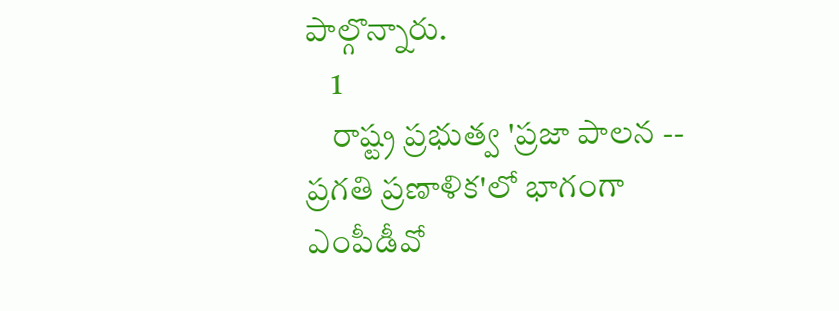పాల్గొన్నారు.
    1
    రాష్ట్ర ప్రభుత్వ 'ప్రజా పాలన -- ప్రగతి ప్రణాళిక'లో భాగంగా ఎంపీడీవో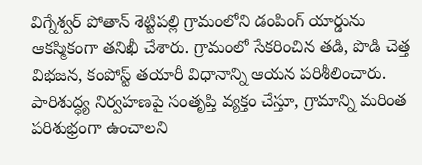విగ్నేశ్వర్ పోతాన్ శెట్టిపల్లి గ్రామంలోని డంపింగ్ యార్డును ఆకస్మికంగా తనిఖీ చేశారు. గ్రామంలో సేకరించిన తడి, పొడి చెత్త విభజన, కంపోస్ట్ తయారీ విధానాన్ని ఆయన పరిశీలించారు. పారిశుద్ధ్య నిర్వహణపై సంతృప్తి వ్యక్తం చేస్తూ, గ్రామాన్ని మరింత పరిశుభ్రంగా ఉంచాలని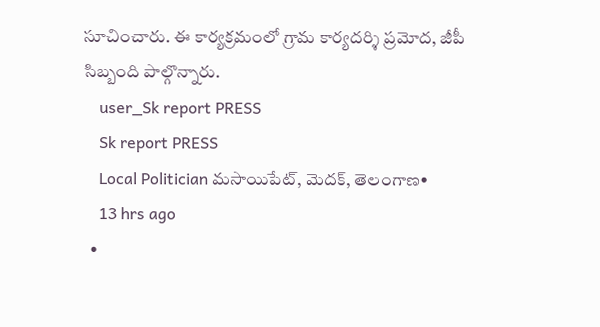సూచించారు. ఈ కార్యక్రమంలో గ్రామ కార్యదర్శి ప్రమోద, జీపీ సిబ్బంది పాల్గొన్నారు.
    user_Sk report PRESS
    Sk report PRESS
    Local Politician మసాయిపేట్, మెదక్, తెలంగాణ•
    13 hrs ago
  •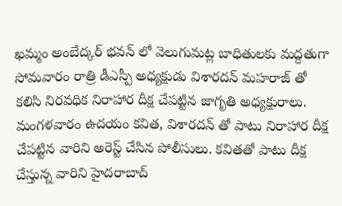ఖమ్మం అంబేద్కర్ భవన్ లో వెలుగుమట్ల బాధితులకు మద్దతుగా సోమవారం రాత్రి డీఎస్పీ అధ్యక్షుడు విశారదన్ మహరాజ్ తో కలిసి నిరవధిక నిరాహార దీక్ష చేపట్టిన జాగృతి అధ్యక్షురాలు. మంగళవారం ఉదయం కవిత, విశారదన్ తో పాటు నిరాహార దీక్ష చేపట్టిన వారిని అరెస్ట్ చేసిన పోలీసులు. కవితతో పాటు దీక్ష చేస్తున్న వారిని హైదరాబాద్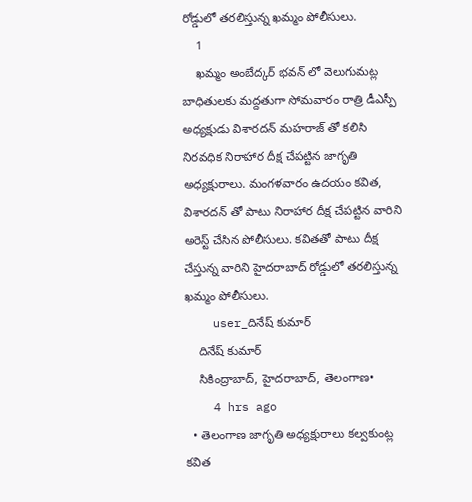రోడ్డులో తరలిస్తున్న ఖమ్మం పోలీసులు.
    1
    ఖమ్మం అంబేద్కర్ భవన్ లో వెలుగుమట్ల బాధితులకు మద్దతుగా సోమవారం రాత్రి డీఎస్పీ అధ్యక్షుడు విశారదన్ మహరాజ్ తో కలిసి నిరవధిక నిరాహార దీక్ష చేపట్టిన జాగృతి అధ్యక్షురాలు. మంగళవారం ఉదయం కవిత, విశారదన్ తో పాటు నిరాహార దీక్ష చేపట్టిన వారిని అరెస్ట్ చేసిన పోలీసులు. కవితతో పాటు దీక్ష చేస్తున్న వారిని హైదరాబాద్ రోడ్డులో తరలిస్తున్న ఖమ్మం పోలీసులు.
    user_దినేష్ కుమార్
    దినేష్ కుమార్
    సికింద్రాబాద్, హైదరాబాద్, తెలంగాణ•
    4 hrs ago
  • తెలంగాణ జాగృతి అధ్యక్షురాలు కల్వకుంట్ల కవిత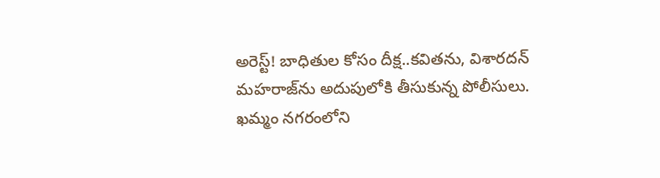అరెస్ట్! బాధితుల కోసం దీక్ష..కవితను, విశారదన్ మహరాజ్‌ను అదుపులోకి తీసుకున్న పోలీసులు. ఖమ్మం నగరంలోని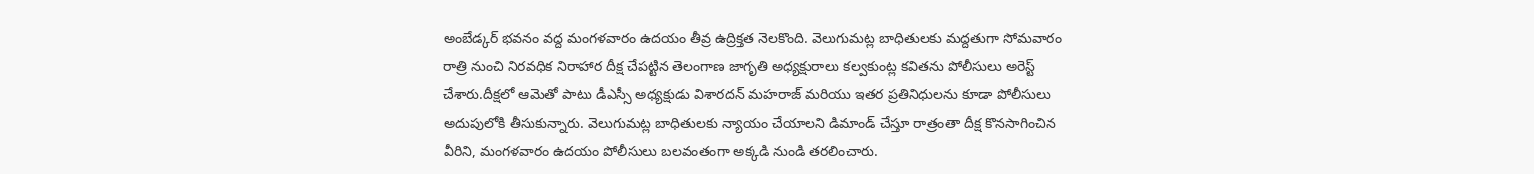అంబేడ్కర్ భవనం వద్ద మంగళవారం ఉదయం తీవ్ర ఉద్రిక్తత నెలకొంది. వెలుగుమట్ల బాధితులకు మద్దతుగా సోమవారం రాత్రి నుంచి నిరవధిక నిరాహార దీక్ష చేపట్టిన తెలంగాణ జాగృతి అధ్యక్షురాలు కల్వకుంట్ల కవితను పోలీసులు అరెస్ట్ చేశారు.దీక్షలో ఆమెతో పాటు డీఎస్సీ అధ్యక్షుడు విశారదన్ మహరాజ్ మరియు ఇతర ప్రతినిధులను కూడా పోలీసులు అదుపులోకి తీసుకున్నారు. వెలుగుమట్ల బాధితులకు న్యాయం చేయాలని డిమాండ్ చేస్తూ రాత్రంతా దీక్ష కొనసాగించిన వీరిని, మంగళవారం ఉదయం పోలీసులు బలవంతంగా అక్కడి నుండి తరలించారు.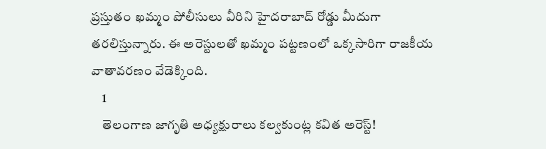ప్రస్తుతం ఖమ్మం పోలీసులు వీరిని హైదరాబాద్ రోడ్డు మీదుగా తరలిస్తున్నారు. ఈ అరెస్టులతో ఖమ్మం పట్టణంలో ఒక్కసారిగా రాజకీయ వాతావరణం వేడెక్కింది.
    1
    తెలంగాణ జాగృతి అధ్యక్షురాలు కల్వకుంట్ల కవిత అరెస్ట్!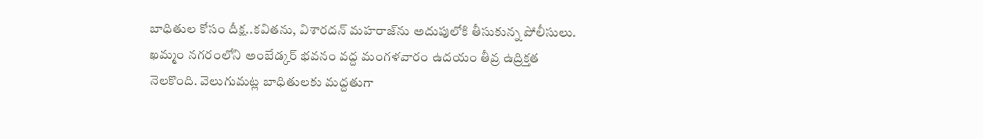బాధితుల కోసం దీక్ష..కవితను, విశారదన్ మహరాజ్‌ను అదుపులోకి తీసుకున్న పోలీసులు.
ఖమ్మం నగరంలోని అంబేడ్కర్ భవనం వద్ద మంగళవారం ఉదయం తీవ్ర ఉద్రిక్తత నెలకొంది. వెలుగుమట్ల బాధితులకు మద్దతుగా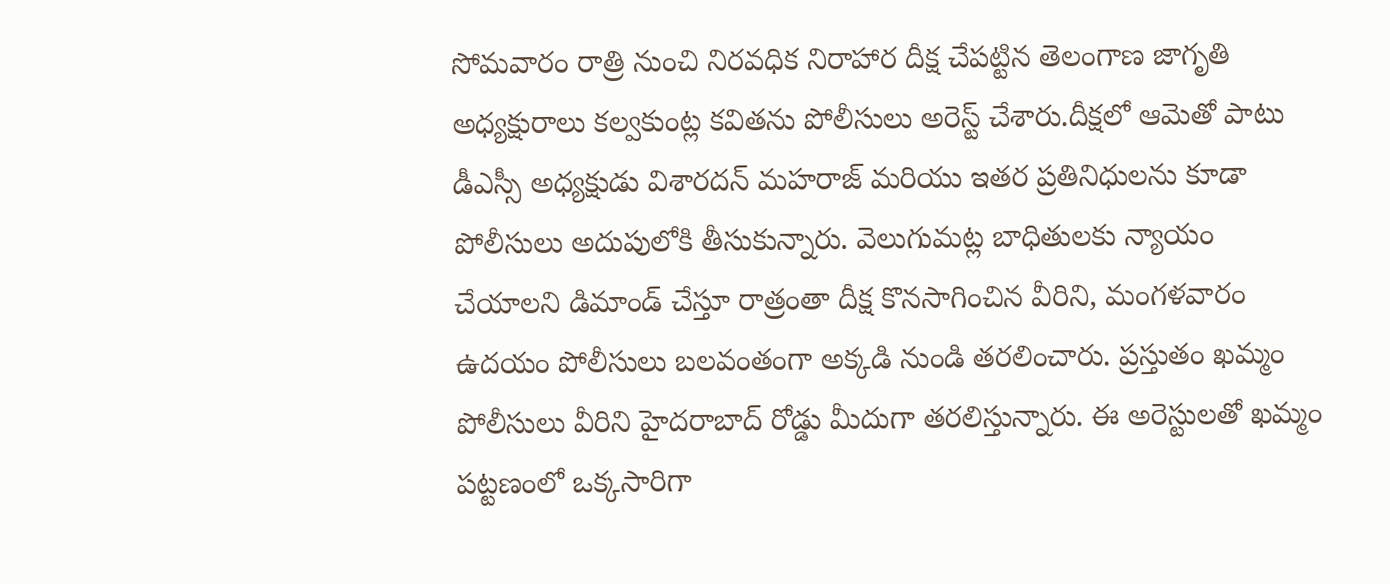సోమవారం రాత్రి నుంచి నిరవధిక నిరాహార దీక్ష చేపట్టిన తెలంగాణ జాగృతి అధ్యక్షురాలు కల్వకుంట్ల కవితను పోలీసులు అరెస్ట్ చేశారు.దీక్షలో ఆమెతో పాటు  డీఎస్సీ అధ్యక్షుడు విశారదన్ మహరాజ్ మరియు ఇతర ప్రతినిధులను కూడా పోలీసులు అదుపులోకి తీసుకున్నారు. వెలుగుమట్ల బాధితులకు న్యాయం చేయాలని డిమాండ్ చేస్తూ రాత్రంతా దీక్ష కొనసాగించిన వీరిని, మంగళవారం ఉదయం పోలీసులు బలవంతంగా అక్కడి నుండి తరలించారు. ప్రస్తుతం ఖమ్మం పోలీసులు వీరిని హైదరాబాద్ రోడ్డు మీదుగా తరలిస్తున్నారు. ఈ అరెస్టులతో ఖమ్మం పట్టణంలో ఒక్కసారిగా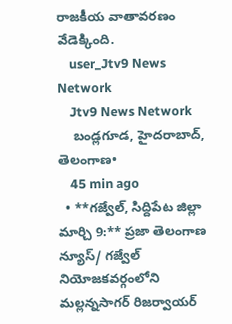రాజకీయ వాతావరణం వేడెక్కింది.
    user_Jtv9 News Network
    Jtv9 News Network
    బండ్లగూడ, హైదరాబాద్, తెలంగాణ•
    45 min ago
  • **గజ్వేల్, సిద్దిపేట జిల్లా మార్చి 9:** ప్రజా తెలంగాణ న్యూస్/ గజ్వేల్ నియోజకవర్గంలోని మల్లన్నసాగర్ రిజర్వాయర్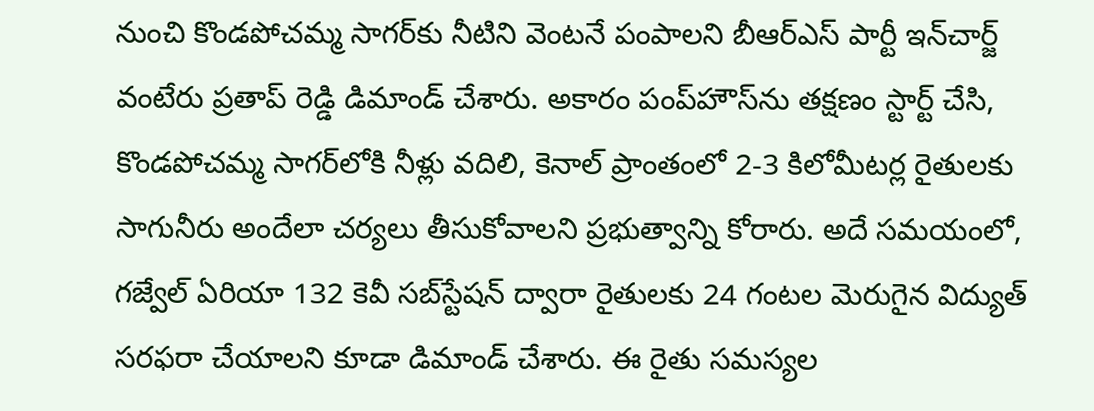నుంచి కొండపోచమ్మ సాగర్‌కు నీటిని వెంటనే పంపాలని బీఆర్ఎస్ పార్టీ ఇన్‌చార్జ్ వంటేరు ప్రతాప్ రెడ్డి డిమాండ్ చేశారు. అకారం పంప్‌హౌస్‌ను తక్షణం స్టార్ట్ చేసి, కొండపోచమ్మ సాగర్‌లోకి నీళ్లు వదిలి, కెనాల్ ప్రాంతంలో 2-3 కిలోమీటర్ల రైతులకు సాగునీరు అందేలా చర్యలు తీసుకోవాలని ప్రభుత్వాన్ని కోరారు. అదే సమయంలో, గజ్వేల్ ఏరియా 132 కెవీ సబ్‌స్టేషన్ ద్వారా రైతులకు 24 గంటల మెరుగైన విద్యుత్ సరఫరా చేయాలని కూడా డిమాండ్ చేశారు. ఈ రైతు సమస్యల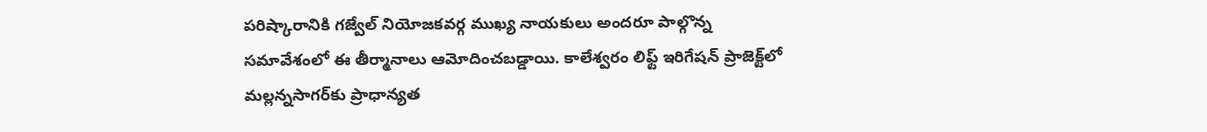పరిష్కారానికి గజ్వేల్ నియోజకవర్గ ముఖ్య నాయకులు అందరూ పాల్గొన్న సమావేశంలో ఈ తీర్మానాలు ఆమోదించబడ్డాయి. కాలేశ్వరం లిఫ్ట్ ఇరిగేషన్ ప్రాజెక్ట్‌లో మల్లన్నసాగర్‌కు ప్రాధాన్యత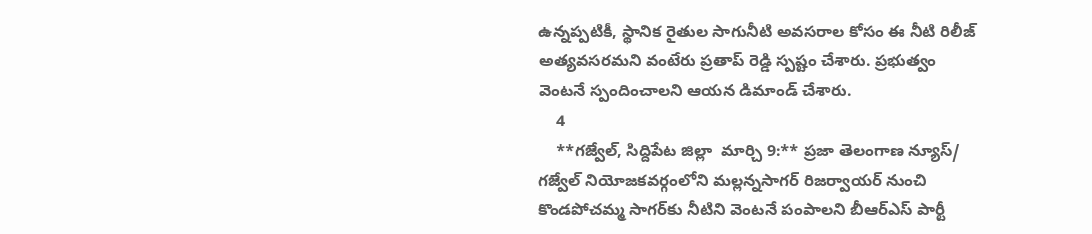ఉన్నప్పటికీ, స్థానిక రైతుల సాగునీటి అవసరాల కోసం ఈ నీటి రిలీజ్ అత్యవసరమని వంటేరు ప్రతాప్ రెడ్డి స్పష్టం చేశారు. ప్రభుత్వం వెంటనే స్పందించాలని ఆయన డిమాండ్ చేశారు.
    4
    **గజ్వేల్, సిద్దిపేట జిల్లా  మార్చి 9:** ప్రజా తెలంగాణ న్యూస్/
గజ్వేల్ నియోజకవర్గంలోని మల్లన్నసాగర్ రిజర్వాయర్ నుంచి కొండపోచమ్మ సాగర్‌కు నీటిని వెంటనే పంపాలని బీఆర్ఎస్ పార్టీ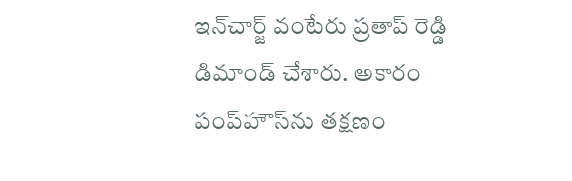ఇన్‌చార్జ్ వంటేరు ప్రతాప్ రెడ్డి డిమాండ్ చేశారు. అకారం పంప్‌హౌస్‌ను తక్షణం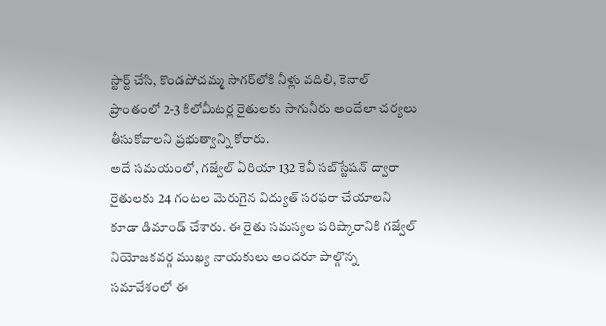స్టార్ట్ చేసి, కొండపోచమ్మ సాగర్‌లోకి నీళ్లు వదిలి, కెనాల్ ప్రాంతంలో 2-3 కిలోమీటర్ల రైతులకు సాగునీరు అందేలా చర్యలు తీసుకోవాలని ప్రభుత్వాన్ని కోరారు.
అదే సమయంలో, గజ్వేల్ ఏరియా 132 కెవీ సబ్‌స్టేషన్ ద్వారా రైతులకు 24 గంటల మెరుగైన విద్యుత్ సరఫరా చేయాలని కూడా డిమాండ్ చేశారు. ఈ రైతు సమస్యల పరిష్కారానికి గజ్వేల్ నియోజకవర్గ ముఖ్య నాయకులు అందరూ పాల్గొన్న సమావేశంలో ఈ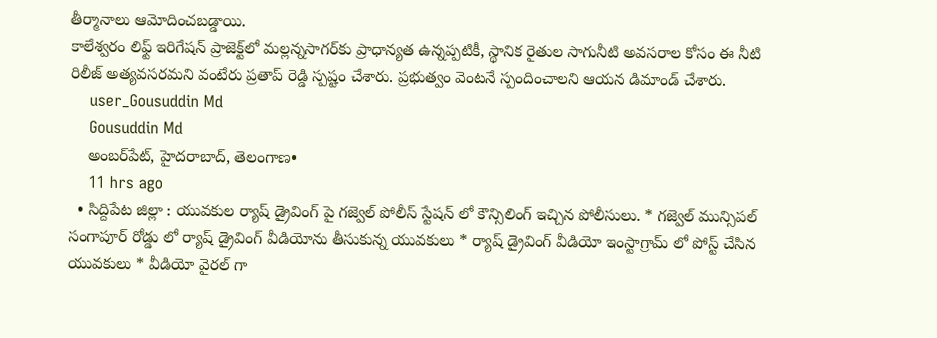తీర్మానాలు ఆమోదించబడ్డాయి.
కాలేశ్వరం లిఫ్ట్ ఇరిగేషన్ ప్రాజెక్ట్‌లో మల్లన్నసాగర్‌కు ప్రాధాన్యత ఉన్నప్పటికీ, స్థానిక రైతుల సాగునీటి అవసరాల కోసం ఈ నీటి రిలీజ్ అత్యవసరమని వంటేరు ప్రతాప్ రెడ్డి స్పష్టం చేశారు. ప్రభుత్వం వెంటనే స్పందించాలని ఆయన డిమాండ్ చేశారు.
    user_Gousuddin Md
    Gousuddin Md
    అంబర్‌పేట్, హైదరాబాద్, తెలంగాణ•
    11 hrs ago
  • సిద్దిపేట జిల్లా : యువకుల ర్యాష్ డ్రైవింగ్ పై గజ్వెల్ పోలీస్ స్టేషన్ లో కౌన్సిలింగ్ ఇచ్చిన పోలీసులు. * గజ్వెల్ మున్సిపల్ సంగాపూర్ రోడ్డు లో ర్యాష్ డ్రైవింగ్ వీడియోను తీసుకున్న యువకులు * ర్యాష్ డ్రైవింగ్ వీడియో ఇంస్టాగ్రామ్ లో పోస్ట్ చేసిన యువకులు * వీడియో వైరల్ గా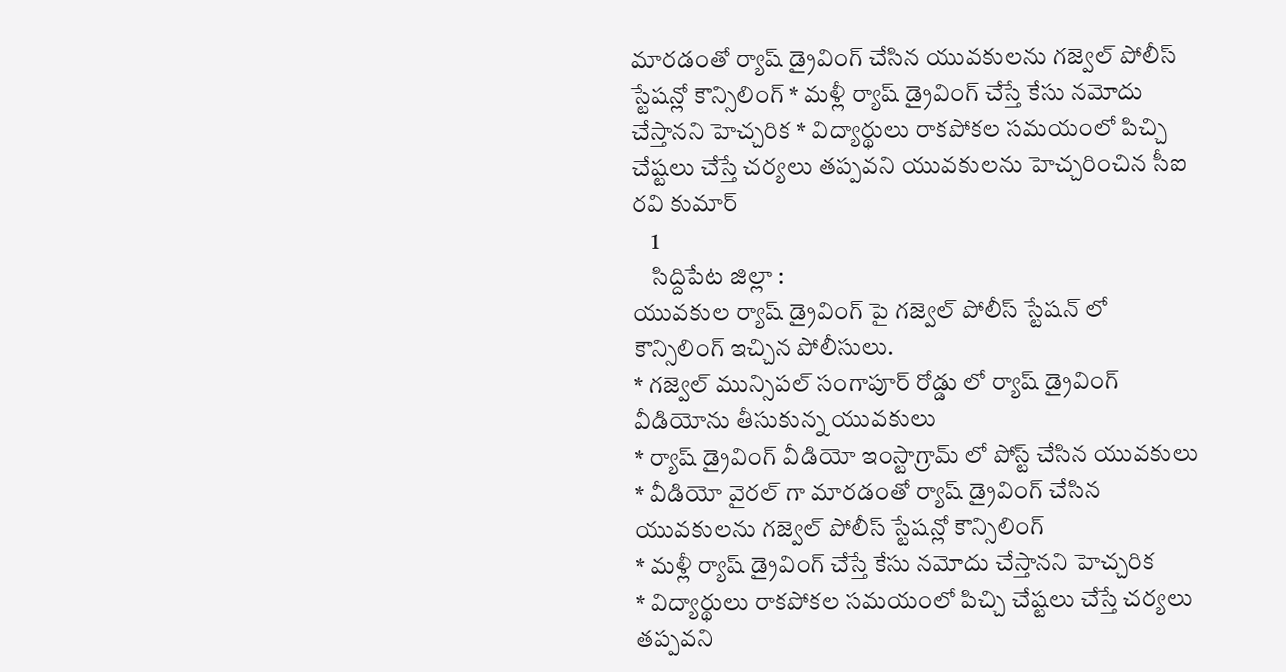మారడంతో ర్యాష్ డ్రైవింగ్ చేసిన యువకులను గజ్వెల్ పోలీస్ స్టేషన్లో కౌన్సిలింగ్ * మళ్లీ ర్యాష్ డ్రైవింగ్ చేస్తే కేసు నమోదు చేస్తానని హెచ్చరిక * విద్యార్థులు రాకపోకల సమయంలో పిచ్చి చేష్టలు చేస్తే చర్యలు తప్పవని యువకులను హెచ్చరించిన సీఐ రవి కుమార్
    1
    సిద్దిపేట జిల్లా :
యువకుల ర్యాష్ డ్రైవింగ్ పై గజ్వెల్ పోలీస్ స్టేషన్ లో కౌన్సిలింగ్ ఇచ్చిన పోలీసులు.
* గజ్వెల్ మున్సిపల్ సంగాపూర్ రోడ్డు లో ర్యాష్ డ్రైవింగ్ వీడియోను తీసుకున్న యువకులు
* ర్యాష్ డ్రైవింగ్ వీడియో ఇంస్టాగ్రామ్ లో పోస్ట్ చేసిన యువకులు
* వీడియో వైరల్ గా మారడంతో ర్యాష్ డ్రైవింగ్ చేసిన యువకులను గజ్వెల్ పోలీస్ స్టేషన్లో కౌన్సిలింగ్
* మళ్లీ ర్యాష్ డ్రైవింగ్ చేస్తే కేసు నమోదు చేస్తానని హెచ్చరిక
* విద్యార్థులు రాకపోకల సమయంలో పిచ్చి చేష్టలు చేస్తే చర్యలు తప్పవని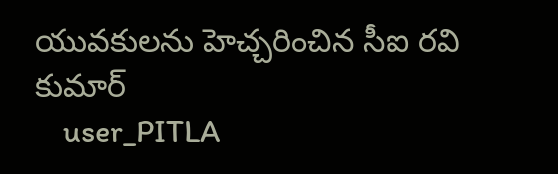యువకులను హెచ్చరించిన సీఐ రవి కుమార్
    user_PITLA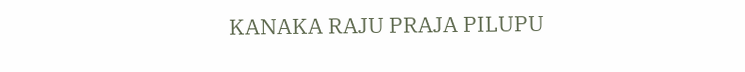KANAKA RAJU PRAJA PILUPU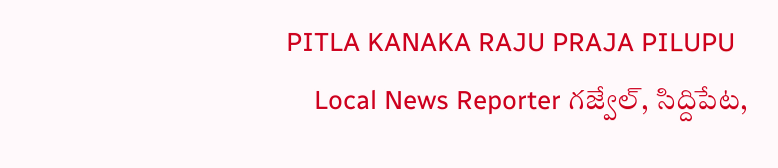PITLA KANAKA RAJU PRAJA PILUPU
    Local News Reporter గజ్వేల్, సిద్దిపేట,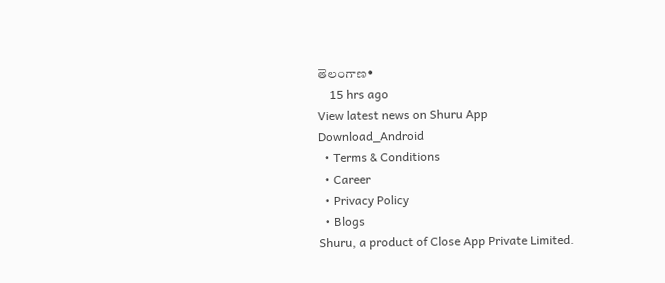తెలంగాణ•
    15 hrs ago
View latest news on Shuru App
Download_Android
  • Terms & Conditions
  • Career
  • Privacy Policy
  • Blogs
Shuru, a product of Close App Private Limited.